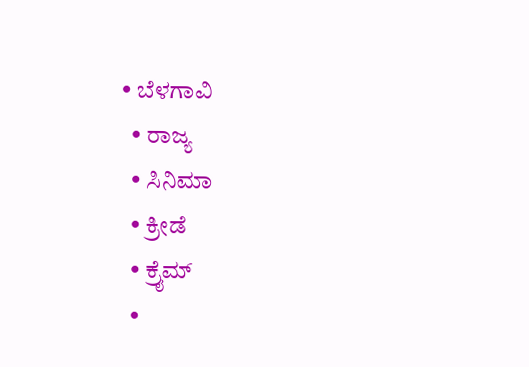• ಬೆಳಗಾವಿ
  • ರಾಜ್ಯ
  • ಸಿನಿಮಾ
  • ಕ್ರೀಡೆ
  • ಕ್ರೈಮ್
  •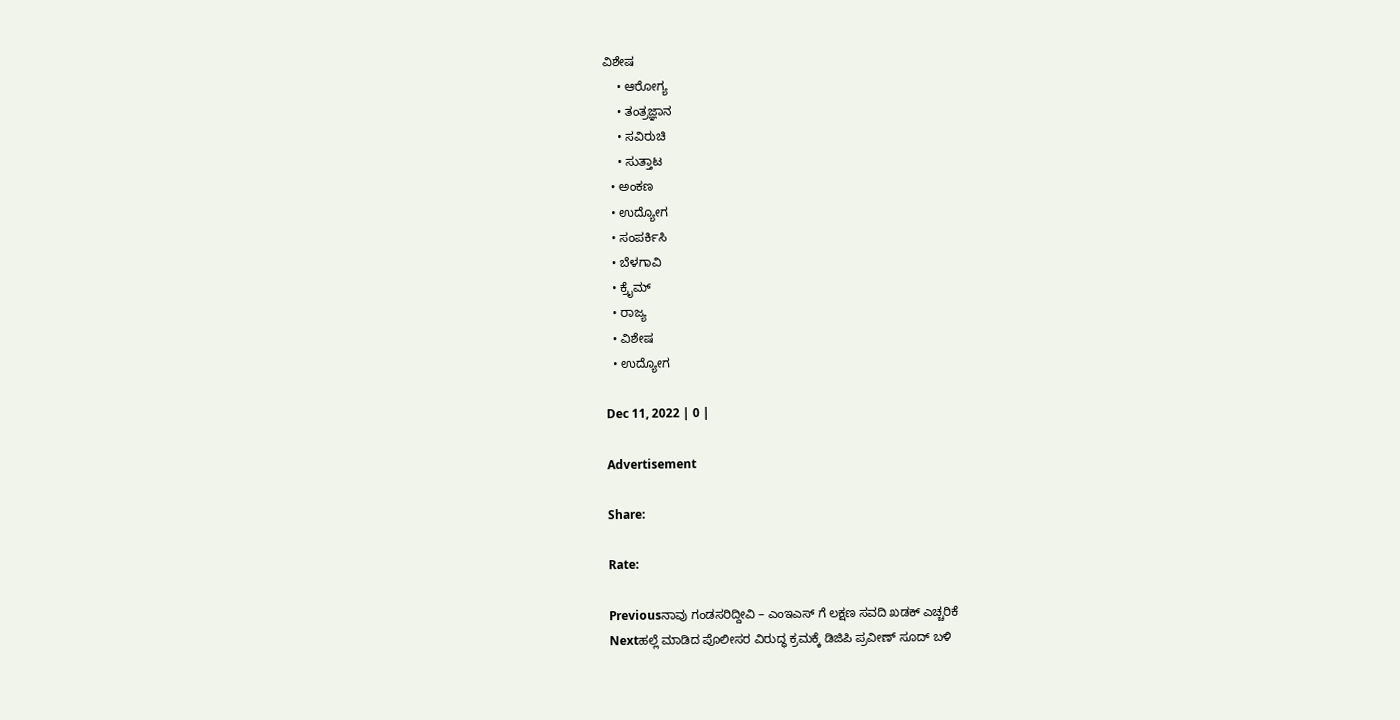ವಿಶೇಷ
    • ಆರೋಗ್ಯ
    • ತಂತ್ರಜ್ಞಾನ
    • ಸವಿರುಚಿ
    • ಸುತ್ತಾಟ
  • ಅಂಕಣ
  • ಉದ್ಯೋಗ
  • ಸಂಪರ್ಕಿಸಿ
  • ಬೆಳಗಾವಿ
  • ಕ್ರೈಮ್
  • ರಾಜ್ಯ
  • ವಿಶೇಷ
  • ಉದ್ಯೋಗ

Dec 11, 2022 | 0 |

Advertisement

Share:

Rate:

Previousನಾವು ಗಂಡಸರಿದ್ದೀವಿ – ಎಂಇಎಸ್ ಗೆ ಲಕ್ಷಣ ಸವದಿ ಖಡಕ್ ಎಚ್ಚರಿಕೆ
Nextಹಲ್ಲೆ ಮಾಡಿದ ಪೊಲೀಸರ ವಿರುದ್ಧ ಕ್ರಮಕ್ಕೆ ಡಿಜಿಪಿ ಪ್ರವೀಣ್ ಸೂದ್ ಬಳಿ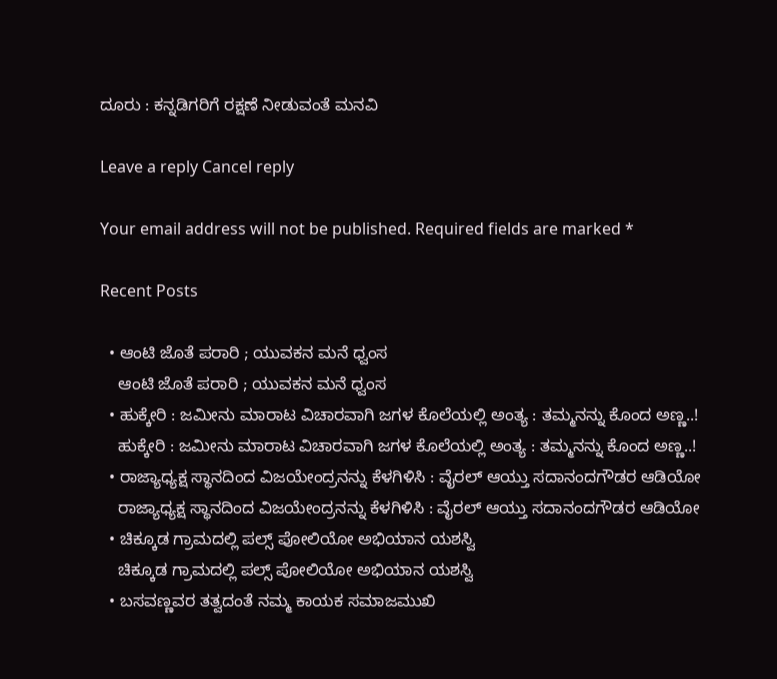ದೂರು : ಕನ್ನಡಿಗರಿಗೆ ರಕ್ಷಣೆ ನೀಡುವಂತೆ ಮನವಿ

Leave a reply Cancel reply

Your email address will not be published. Required fields are marked *

Recent Posts

  • ಆಂಟಿ ಜೊತೆ ಪರಾರಿ ; ಯುವಕನ ಮನೆ ಧ್ವಂಸ
    ಆಂಟಿ ಜೊತೆ ಪರಾರಿ ; ಯುವಕನ ಮನೆ ಧ್ವಂಸ
  • ಹುಕ್ಕೇರಿ : ಜಮೀನು ಮಾರಾಟ ವಿಚಾರವಾಗಿ ಜಗಳ ಕೊಲೆಯಲ್ಲಿ ಅಂತ್ಯ : ತಮ್ಮನನ್ನು ಕೊಂದ ಅಣ್ಣ..!
    ಹುಕ್ಕೇರಿ : ಜಮೀನು ಮಾರಾಟ ವಿಚಾರವಾಗಿ ಜಗಳ ಕೊಲೆಯಲ್ಲಿ ಅಂತ್ಯ : ತಮ್ಮನನ್ನು ಕೊಂದ ಅಣ್ಣ..!
  • ರಾಜ್ಯಾಧ್ಯಕ್ಷ ಸ್ಥಾನದಿಂದ ವಿಜಯೇಂದ್ರನನ್ನು‌ ಕೆಳಗಿಳಿಸಿ : ವೈರಲ್ ಆಯ್ತು ಸದಾನಂದಗೌಡರ ಆಡಿಯೋ
    ರಾಜ್ಯಾಧ್ಯಕ್ಷ ಸ್ಥಾನದಿಂದ ವಿಜಯೇಂದ್ರನನ್ನು‌ ಕೆಳಗಿಳಿಸಿ : ವೈರಲ್ ಆಯ್ತು ಸದಾನಂದಗೌಡರ ಆಡಿಯೋ
  • ಚಿಕ್ಕೂಡ ಗ್ರಾಮದಲ್ಲಿ ಪಲ್ಸ್ ಪೋಲಿಯೋ ಅಭಿಯಾನ ಯಶಸ್ವಿ
    ಚಿಕ್ಕೂಡ ಗ್ರಾಮದಲ್ಲಿ ಪಲ್ಸ್ ಪೋಲಿಯೋ ಅಭಿಯಾನ ಯಶಸ್ವಿ
  • ಬಸವಣ್ಣವರ ತತ್ವದಂತೆ ನಮ್ಮ ಕಾಯಕ ಸಮಾಜಮುಖಿ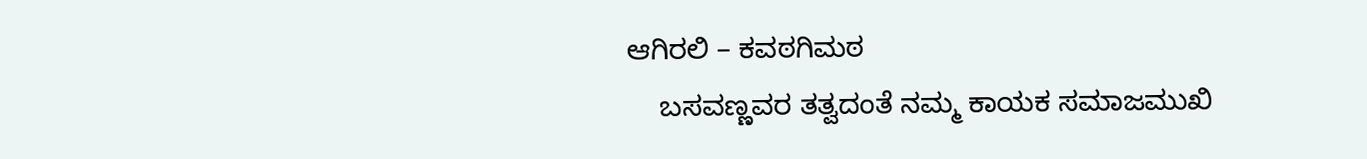ಆಗಿರಲಿ – ಕವಠಗಿಮಠ
    ಬಸವಣ್ಣವರ ತತ್ವದಂತೆ ನಮ್ಮ ಕಾಯಕ ಸಮಾಜಮುಖಿ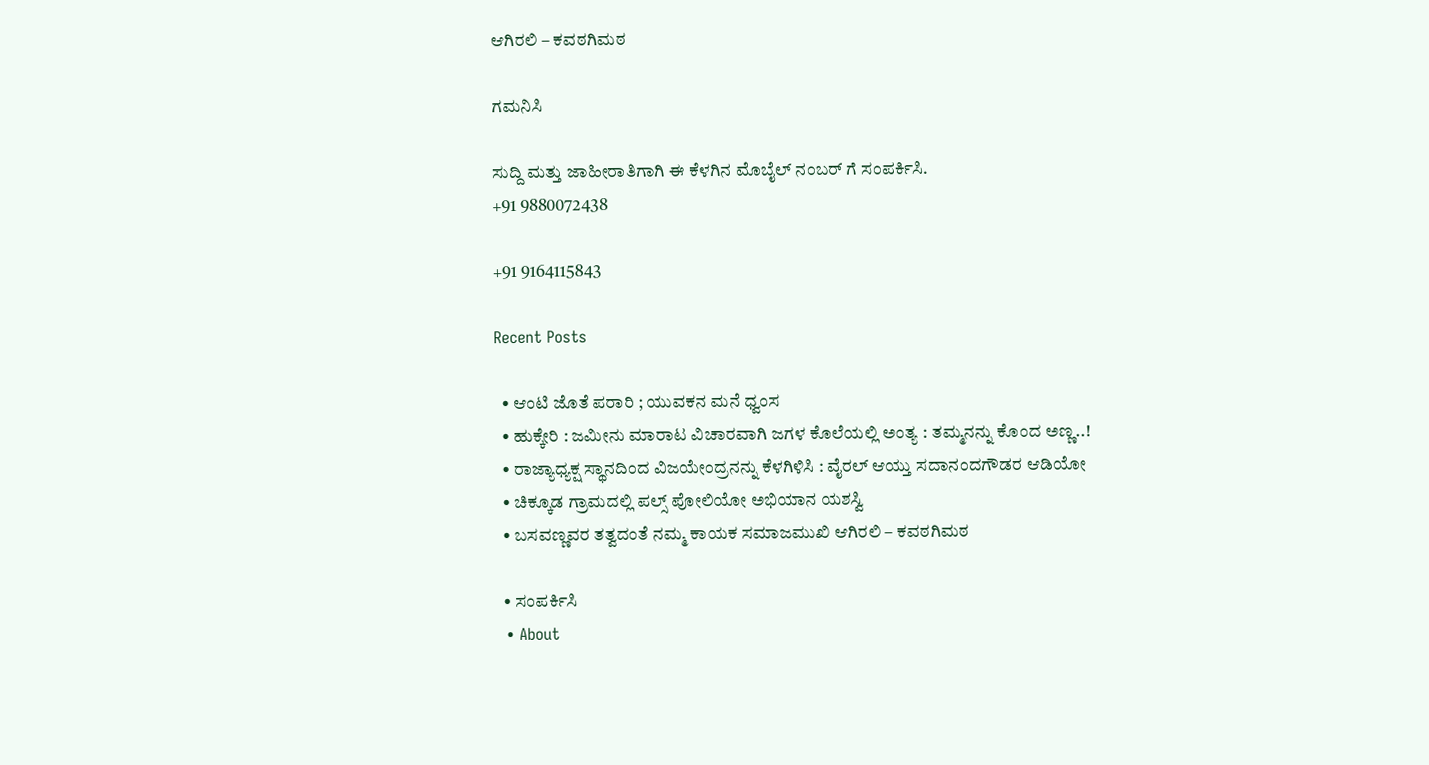ಆಗಿರಲಿ – ಕವಠಗಿಮಠ

ಗಮನಿಸಿ

ಸುದ್ದಿ ಮತ್ತು ಜಾಹೀರಾತಿಗಾಗಿ ಈ ಕೆಳಗಿನ ಮೊಬೈಲ್ ನಂಬರ್ ಗೆ ಸಂಪರ್ಕಿಸಿ.
+91 9880072438

+91 9164115843

Recent Posts

  • ಆಂಟಿ ಜೊತೆ ಪರಾರಿ ; ಯುವಕನ ಮನೆ ಧ್ವಂಸ
  • ಹುಕ್ಕೇರಿ : ಜಮೀನು ಮಾರಾಟ ವಿಚಾರವಾಗಿ ಜಗಳ ಕೊಲೆಯಲ್ಲಿ ಅಂತ್ಯ : ತಮ್ಮನನ್ನು ಕೊಂದ ಅಣ್ಣ..!
  • ರಾಜ್ಯಾಧ್ಯಕ್ಷ ಸ್ಥಾನದಿಂದ ವಿಜಯೇಂದ್ರನನ್ನು‌ ಕೆಳಗಿಳಿಸಿ : ವೈರಲ್ ಆಯ್ತು ಸದಾನಂದಗೌಡರ ಆಡಿಯೋ
  • ಚಿಕ್ಕೂಡ ಗ್ರಾಮದಲ್ಲಿ ಪಲ್ಸ್ ಪೋಲಿಯೋ ಅಭಿಯಾನ ಯಶಸ್ವಿ
  • ಬಸವಣ್ಣವರ ತತ್ವದಂತೆ ನಮ್ಮ ಕಾಯಕ ಸಮಾಜಮುಖಿ ಆಗಿರಲಿ – ಕವಠಗಿಮಠ

  • ಸಂಪರ್ಕಿಸಿ
  • About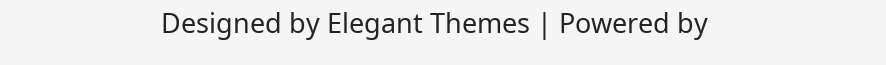Designed by Elegant Themes | Powered by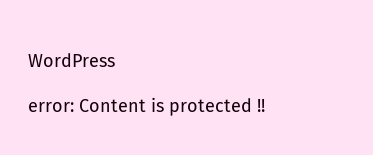WordPress

error: Content is protected !!